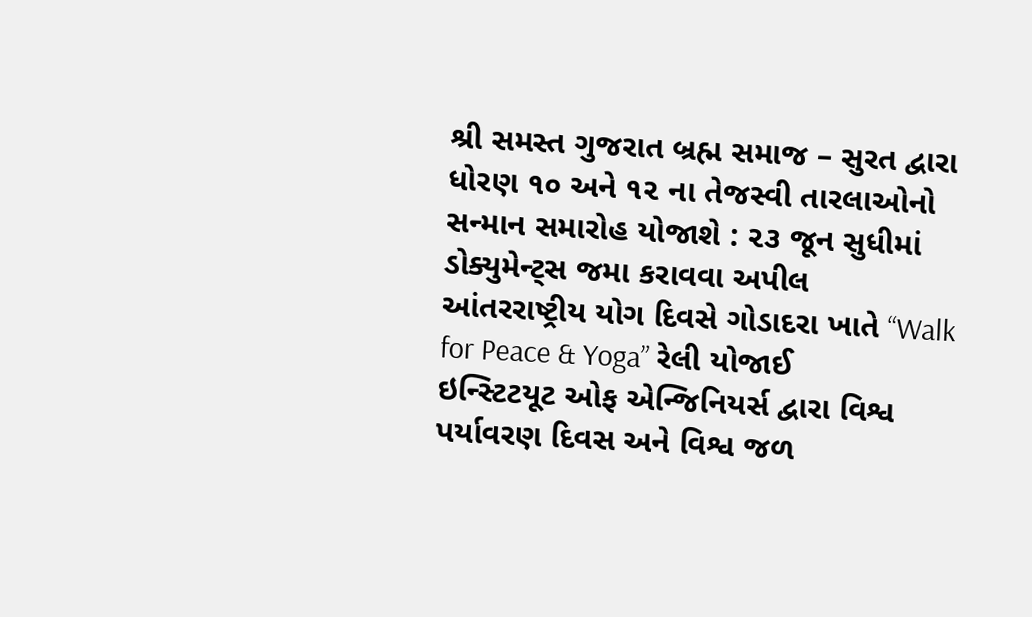શ્રી સમસ્ત ગુજરાત બ્રહ્મ સમાજ – સુરત દ્વારા ધોરણ ૧૦ અને ૧૨ ના તેજસ્વી તારલાઓનો સન્માન સમારોહ યોજાશે : ૨૩ જૂન સુધીમાં ડોક્યુમેન્ટ્સ જમા કરાવવા અપીલ
આંતરરાષ્ટ્રીય યોગ દિવસે ગોડાદરા ખાતે “Walk for Peace & Yoga” રેલી યોજાઈ
ઇન્સ્ટિટયૂટ ઓફ એન્જિનિયર્સ દ્વારા વિશ્વ પર્યાવરણ દિવસ અને વિશ્વ જળ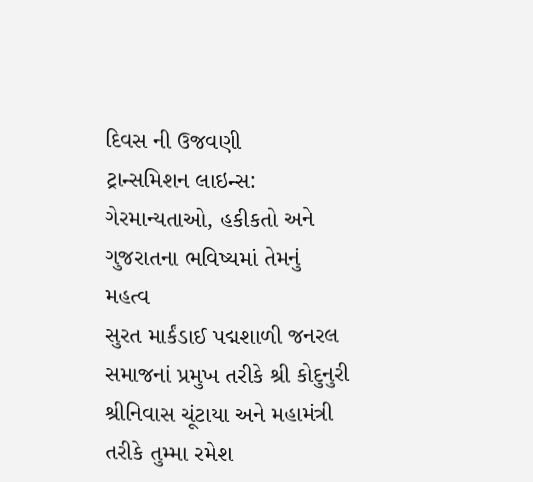દિવસ ની ઉજવણી
ટ્રાન્સમિશન લાઇન્સ: ગેરમાન્યતાઓ, હકીકતો અને ગુજરાતના ભવિષ્યમાં તેમનું મહત્વ
સુરત માર્કંડાઈ પદ્મશાળી જનરલ સમાજનાં પ્રમુખ તરીકે શ્રી કોદુનુરી શ્રીનિવાસ ચૂંટાયા અને મહામંત્રી તરીકે તુમ્મા રમેશ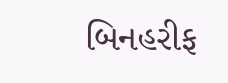બિનહરીફ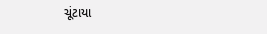ચૂંટાયા